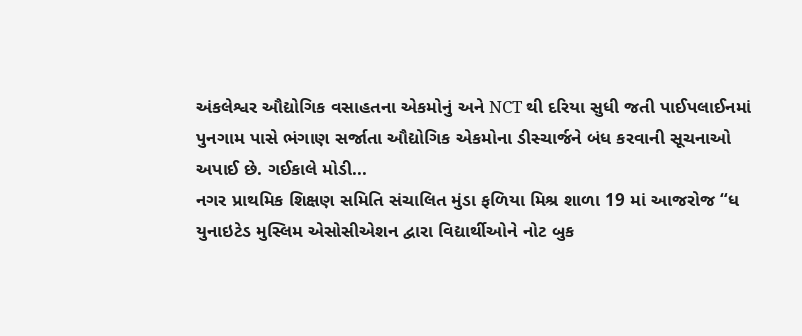અંકલેશ્વર ઔદ્યોગિક વસાહતના એકમોનું અને NCT થી દરિયા સુધી જતી પાઈપલાઈનમાં પુનગામ પાસે ભંગાણ સર્જાતા ઔદ્યોગિક એકમોના ડીસ્ચાર્જને બંધ કરવાની સૂચનાઓ અપાઈ છે. ગઈકાલે મોડી...
નગર પ્રાથમિક શિક્ષણ સમિતિ સંચાલિત મુંડા ફળિયા મિશ્ર શાળા 19 માં આજરોજ “ધ યુનાઇટેડ મુસ્લિમ એસોસીએશન દ્વારા વિદ્યાર્થીઓને નોટ બુક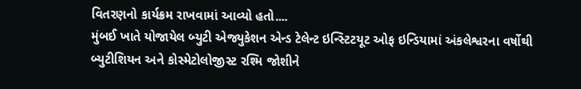વિતરણનો કાર્યક્રમ રાખવામાં આવ્યો હતો....
મુંબઈ ખાતે યોજાયેલ બ્યુટી એજ્યુકેશન એન્ડ ટેલેન્ટ ઇન્સ્ટિટયૂટ ઓફ ઇન્ડિયામાં અંકલેશ્વરના વર્ષોથી બ્યુટીશિયન અને કોસ્મેટોલોજીસ્ટ રશ્મિ જોશીને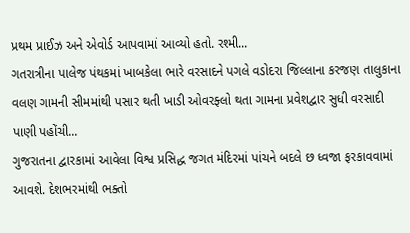પ્રથમ પ્રાઈઝ અને એવોર્ડ આપવામાં આવ્યો હતો. રશ્મી...
ગતરાત્રીના પાલેજ પંથકમાં ખાબકેલા ભારે વરસાદને પગલે વડોદરા જિલ્લાના કરજણ તાલુકાના વલણ ગામની સીમમાંથી પસાર થતી ખાડી ઓવરફ્લો થતા ગામના પ્રવેશદ્વાર સુધી વરસાદી પાણી પહોંચી...
ગુજરાતના દ્વારકામાં આવેલા વિશ્વ પ્રસિદ્ધ જગત મંદિરમાં પાંચને બદલે છ ધ્વજા ફરકાવવામાં આવશે. દેશભરમાંથી ભક્તો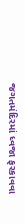જગતમંદિરમાં ધ્વજા ફરકાવવા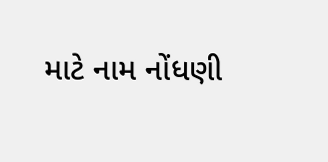માટે નામ નોંધણી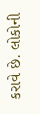કરાવે છે. લોકોની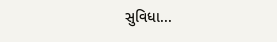સુવિધા...